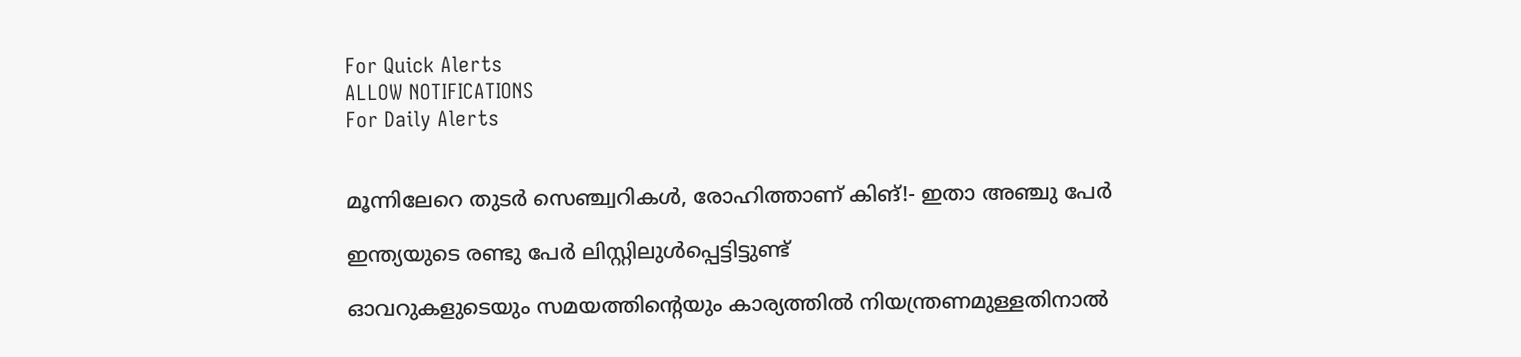For Quick Alerts
ALLOW NOTIFICATIONS
For Daily Alerts


മൂന്നിലേറെ തുടര്‍ സെഞ്ച്വറികള്‍, രോഹിത്താണ് കിങ്!- ഇതാ അഞ്ചു പേര്‍

ഇന്ത്യയുടെ രണ്ടു പേര്‍ ലിസ്റ്റിലുള്‍പ്പെട്ടിട്ടുണ്ട്

ഓവറുകളുടെയും സമയത്തിന്റെയും കാര്യത്തില്‍ നിയന്ത്രണമുള്ളതിനാല്‍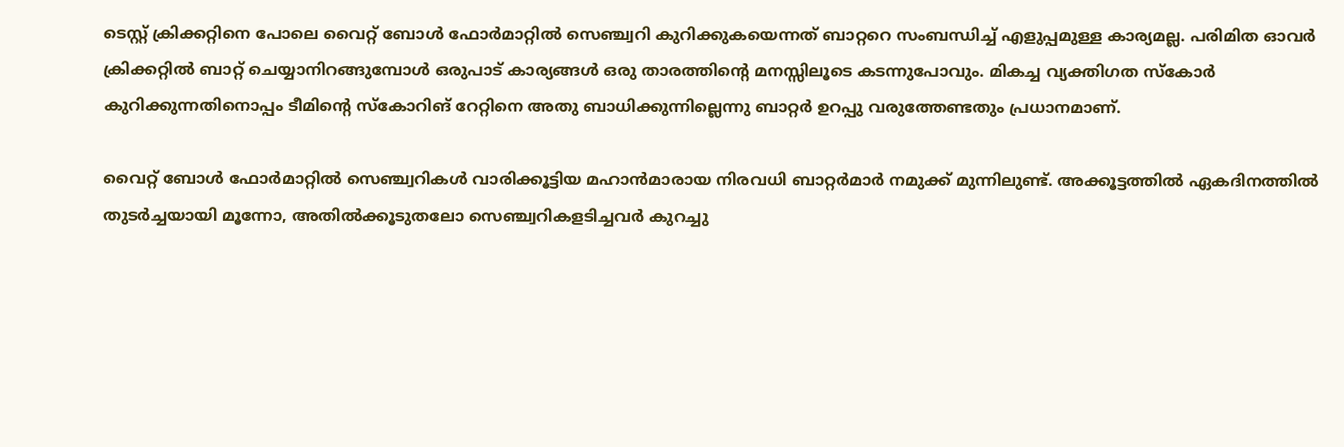ടെസ്റ്റ് ക്രിക്കറ്റിനെ പോലെ വൈറ്റ് ബോള്‍ ഫോര്‍മാറ്റില്‍ സെഞ്ച്വറി കുറിക്കുകയെന്നത് ബാറ്ററെ സംബന്ധിച്ച് എളുപ്പമുള്ള കാര്യമല്ല. പരിമിത ഓവര്‍ ക്രിക്കറ്റില്‍ ബാറ്റ് ചെയ്യാനിറങ്ങുമ്പോള്‍ ഒരുപാട് കാര്യങ്ങള്‍ ഒരു താരത്തിന്റെ മനസ്സിലൂടെ കടന്നുപോവും. മികച്ച വ്യക്തിഗത സ്‌കോര്‍ കുറിക്കുന്നതിനൊപ്പം ടീമിന്റെ സ്‌കോറിങ് റേറ്റിനെ അതു ബാധിക്കുന്നില്ലെന്നു ബാറ്റര്‍ ഉറപ്പു വരുത്തേണ്ടതും പ്രധാനമാണ്.

വൈറ്റ് ബോള്‍ ഫോര്‍മാറ്റില്‍ സെഞ്ച്വറികള്‍ വാരിക്കൂട്ടിയ മഹാന്‍മാരായ നിരവധി ബാറ്റര്‍മാര്‍ നമുക്ക് മുന്നിലുണ്ട്. അക്കൂട്ടത്തില്‍ ഏകദിനത്തില്‍ തുടര്‍ച്ചയായി മൂന്നോ, അതില്‍ക്കൂടുതലോ സെഞ്ച്വറികളടിച്ചവര്‍ കുറച്ചു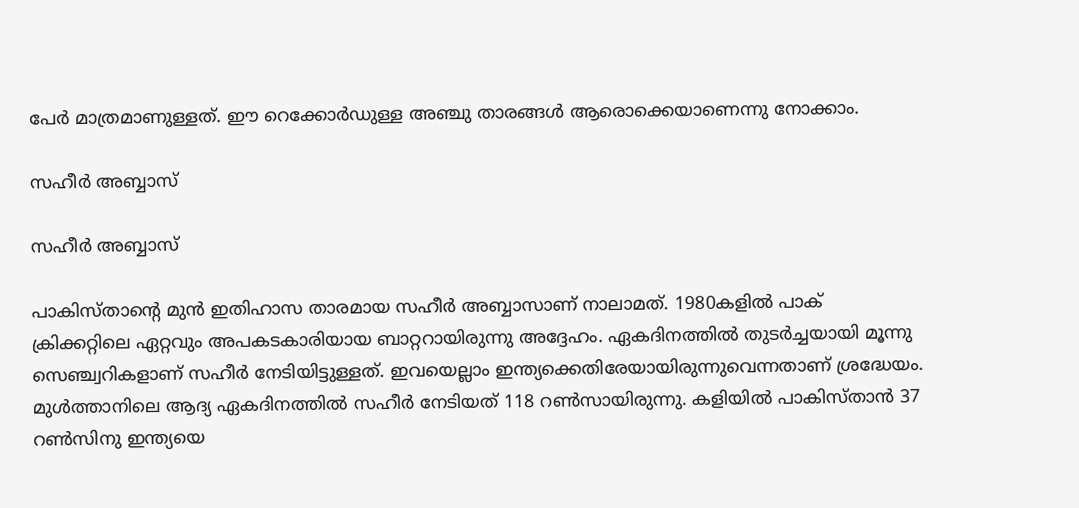പേര്‍ മാത്രമാണുള്ളത്. ഈ റെക്കോര്‍ഡുള്ള അഞ്ചു താരങ്ങള്‍ ആരൊക്കെയാണെന്നു നോക്കാം.

സഹീര്‍ അബ്ബാസ്

സഹീര്‍ അബ്ബാസ്

പാകിസ്താന്റെ മുന്‍ ഇതിഹാസ താരമായ സഹീര്‍ അബ്ബാസാണ് നാലാമത്. 1980കളില്‍ പാക് ക്രിക്കറ്റിലെ ഏറ്റവും അപകടകാരിയായ ബാറ്ററായിരുന്നു അദ്ദേഹം. ഏകദിനത്തില്‍ തുടര്‍ച്ചയായി മൂന്നു സെഞ്ച്വറികളാണ് സഹീര്‍ നേടിയിട്ടുള്ളത്. ഇവയെല്ലാം ഇന്ത്യക്കെതിരേയായിരുന്നുവെന്നതാണ് ശ്രദ്ധേയം.
മുള്‍ത്താനിലെ ആദ്യ ഏകദിനത്തില്‍ സഹീര്‍ നേടിയത് 118 റണ്‍സായിരുന്നു. കളിയില്‍ പാകിസ്താന്‍ 37 റണ്‍സിനു ഇന്ത്യയെ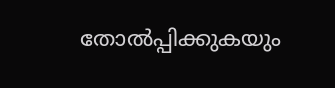തോല്‍പ്പിക്കുകയും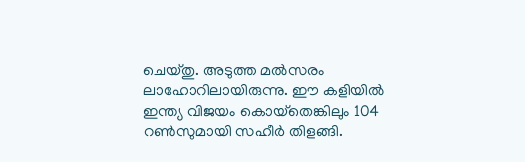ചെയ്തു. അടുത്ത മല്‍സരം ലാഹോറിലായിരുന്നു. ഈ കളിയില്‍ ഇന്ത്യ വിജയം കൊയ്‌തെങ്കിലും 104 റണ്‍സുമായി സഹീര്‍ തിളങ്ങി.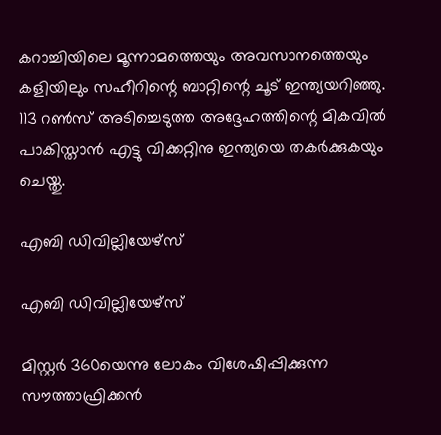കറാച്ചിയിലെ മൂന്നാമത്തെയും അവസാനത്തെയും കളിയിലും സഹീറിന്റെ ബാറ്റിന്റെ ചൂട് ഇന്ത്യയറിഞ്ഞു. 113 റണ്‍സ് അടിച്ചെടുത്ത അദ്ദേഹത്തിന്റെ മികവില്‍ പാകിസ്താന്‍ എട്ടു വിക്കറ്റിനു ഇന്ത്യയെ തകര്‍ക്കുകയും ചെയ്തു.

എബി ഡിവില്ലിയേഴ്‌സ്

എബി ഡിവില്ലിയേഴ്‌സ്

മിസ്റ്റര്‍ 360യെന്നു ലോകം വിശേഷിപ്പിക്കുന്ന സൗത്താഫ്രിക്കന്‍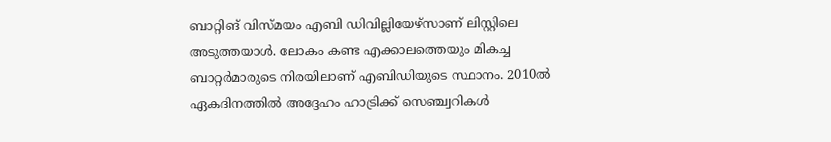ബാറ്റിങ് വിസ്മയം എബി ഡിവില്ലിയേഴ്‌സാണ് ലിസ്റ്റിലെ അടുത്തയാള്‍. ലോകം കണ്ട എക്കാലത്തെയും മികച്ച ബാറ്റര്‍മാരുടെ നിരയിലാണ് എബിഡിയുടെ സ്ഥാനം. 2010ല്‍ ഏകദിനത്തില്‍ അദ്ദേഹം ഹാട്രിക്ക് സെഞ്ച്വറികള്‍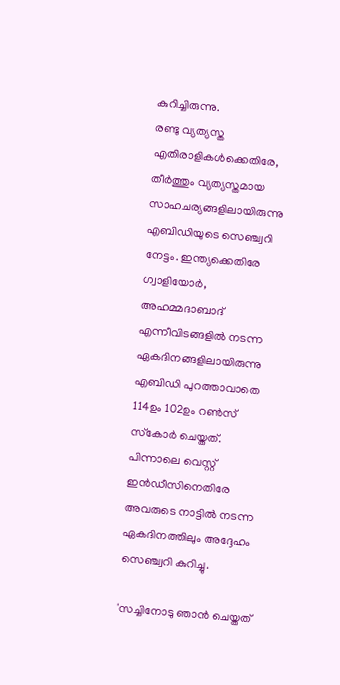കുറിച്ചിരുന്നു.
രണ്ടു വ്യത്യസ്ത എതിരാളികള്‍ക്കെതിരേ, തീര്‍ത്തും വ്യത്യസ്തമായ സാഹചര്യങ്ങളിലായിരുന്നു എബിഡിയുടെ സെഞ്ച്വറി നേട്ടം. ഇന്ത്യക്കെതിരേ ഗ്വാളിയോര്‍, അഹമ്മദാബാദ് എന്നീവിടങ്ങളില്‍ നടന്ന ഏകദിനങ്ങളിലായിരുന്നു എബിഡി പുറത്താവാതെ 114ഉം 102ഉം റണ്‍സ് സ്‌കോര്‍ ചെയ്തത്. പിന്നാലെ വെസ്റ്റ് ഇന്‍ഡീസിനെതിരേ അവരുടെ നാട്ടില്‍ നടന്ന ഏകദിനത്തിലും അദ്ദേഹം സെഞ്ച്വറി കുറിച്ചു.

'സച്ചിനോടു ഞാന്‍ ചെയ്തത്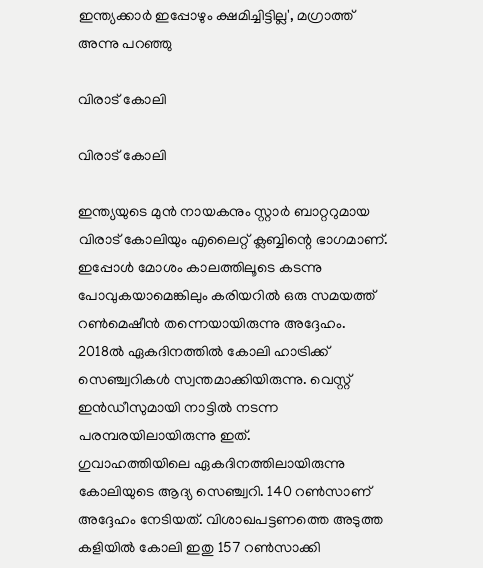ഇന്ത്യക്കാര്‍ ഇപ്പോഴും ക്ഷമിച്ചിട്ടില്ല', മഗ്രാത്ത് അന്നു പറഞ്ഞു

വിരാട് കോലി

വിരാട് കോലി

ഇന്ത്യയുടെ മുന്‍ നായകനും സ്റ്റാര്‍ ബാറ്ററുമായ വിരാട് കോലിയും എലൈറ്റ് ക്ലബ്ബിന്റെ ഭാഗമാണ്. ഇപ്പോള്‍ മോശം കാലത്തിലൂടെ കടന്നു പോവുകയാമെങ്കിലും കരിയറില്‍ ഒരു സമയത്ത് റണ്‍മെഷീന്‍ തന്നെയായിരുന്നു അദ്ദേഹം. 2018ല്‍ ഏകദിനത്തില്‍ കോലി ഹാട്രിക്ക് സെഞ്ച്വറികള്‍ സ്വന്തമാക്കിയിരുന്നു. വെസ്റ്റ് ഇന്‍ഡീസുമായി നാട്ടില്‍ നടന്ന പരമ്പരയിലായിരുന്നു ഇത്.
ഗുവാഹത്തിയിലെ ഏകദിനത്തിലായിരുന്നു കോലിയുടെ ആദ്യ സെഞ്ച്വറി. 140 റണ്‍സാണ് അദ്ദേഹം നേടിയത്. വിശാഖപട്ടണത്തെ അടുത്ത കളിയില്‍ കോലി ഇതു 157 റണ്‍സാക്കി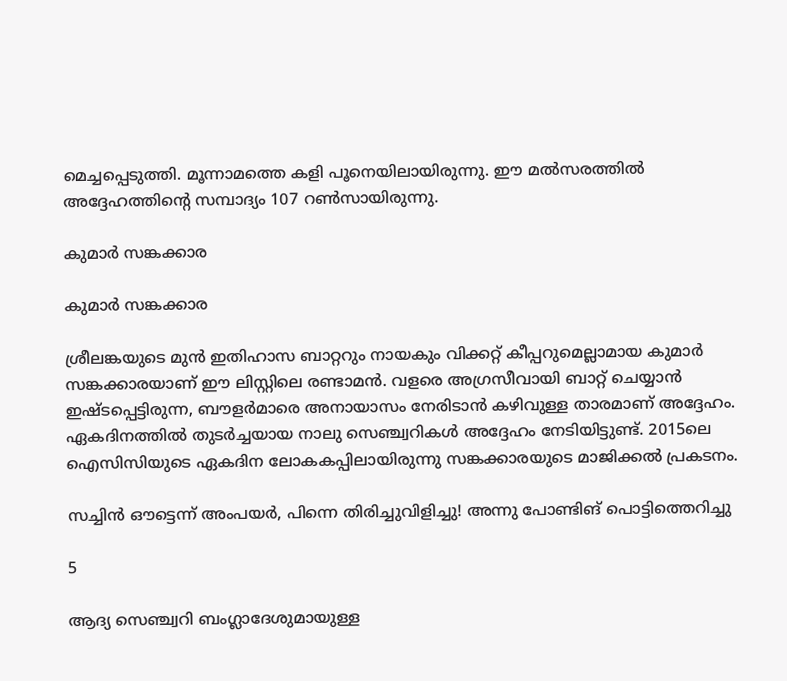മെച്ചപ്പെടുത്തി. മൂന്നാമത്തെ കളി പൂനെയിലായിരുന്നു. ഈ മല്‍സരത്തില്‍ അദ്ദേഹത്തിന്റെ സമ്പാദ്യം 107 റണ്‍സായിരുന്നു.

കുമാര്‍ സങ്കക്കാര

കുമാര്‍ സങ്കക്കാര

ശ്രീലങ്കയുടെ മുന്‍ ഇതിഹാസ ബാറ്ററും നായകും വിക്കറ്റ് കീപ്പറുമെല്ലാമായ കുമാര്‍ സങ്കക്കാരയാണ് ഈ ലിസ്റ്റിലെ രണ്ടാമന്‍. വളരെ അഗ്രസീവായി ബാറ്റ് ചെയ്യാന്‍ ഇഷ്ടപ്പെട്ടിരുന്ന, ബൗളര്‍മാരെ അനായാസം നേരിടാന്‍ കഴിവുള്ള താരമാണ് അദ്ദേഹം. ഏകദിനത്തില്‍ തുടര്‍ച്ചയായ നാലു സെഞ്ച്വറികള്‍ അദ്ദേഹം നേടിയിട്ടുണ്ട്. 2015ലെ ഐസിസിയുടെ ഏകദിന ലോകകപ്പിലായിരുന്നു സങ്കക്കാരയുടെ മാജിക്കല്‍ പ്രകടനം.

സച്ചിന്‍ ഔട്ടെന്ന് അംപയര്‍, പിന്നെ തിരിച്ചുവിളിച്ചു! അന്നു പോണ്ടിങ് പൊട്ടിത്തെറിച്ചു

5

ആദ്യ സെഞ്ച്വറി ബംഗ്ലാദേശുമായുള്ള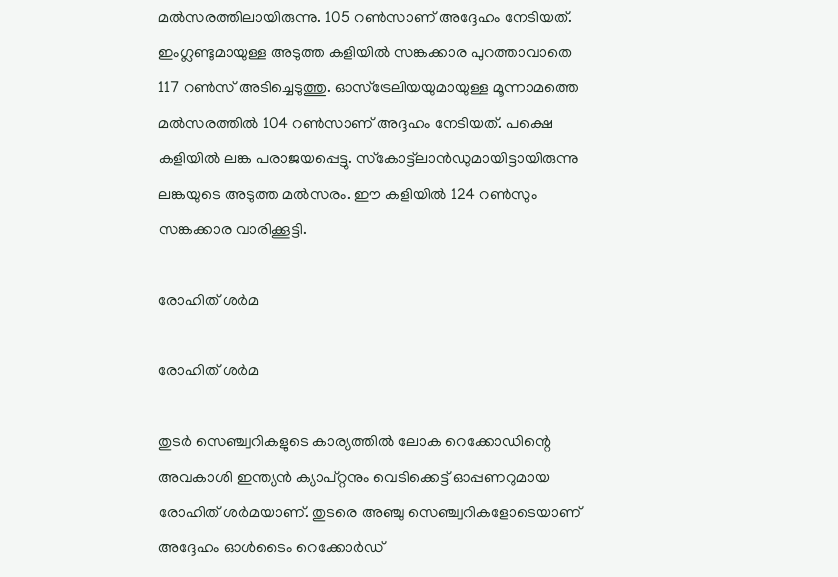മല്‍സരത്തിലായിരുന്നു. 105 റണ്‍സാണ് അദ്ദേഹം നേടിയത്. ഇംഗ്ലണ്ടുമായുള്ള അടുത്ത കളിയില്‍ സങ്കക്കാര പുറത്താവാതെ 117 റണ്‍സ് അടിച്ചെടുത്തു. ഓസ്‌ട്രേലിയയുമായുള്ള മൂന്നാമത്തെ മല്‍സരത്തില്‍ 104 റണ്‍സാണ് അദ്ദഹം നേടിയത്. പക്ഷെ കളിയില്‍ ലങ്ക പരാജയപ്പെട്ടു. സ്‌കോട്ട്‌ലാന്‍ഡുമായിട്ടായിരുന്നു ലങ്കയുടെ അടുത്ത മല്‍സരം. ഈ കളിയില്‍ 124 റണ്‍സും സങ്കക്കാര വാരിക്കൂട്ടി.

രോഹിത് ശര്‍മ

രോഹിത് ശര്‍മ

തുടര്‍ സെഞ്ച്വറികളുടെ കാര്യത്തില്‍ ലോക റെക്കോഡിന്റെ അവകാശി ഇന്ത്യന്‍ ക്യാപ്റ്റനും വെടിക്കെട്ട് ഓപ്പണറുമായ രോഹിത് ശര്‍മയാണ്. തുടരെ അഞ്ചു സെഞ്ച്വറികളോടെയാണ് അദ്ദേഹം ഓള്‍ടൈം റെക്കോര്‍ഡ്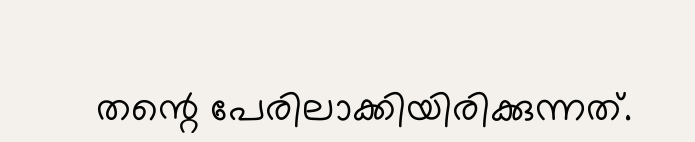തന്റെ പേരിലാക്കിയിരിക്കുന്നത്.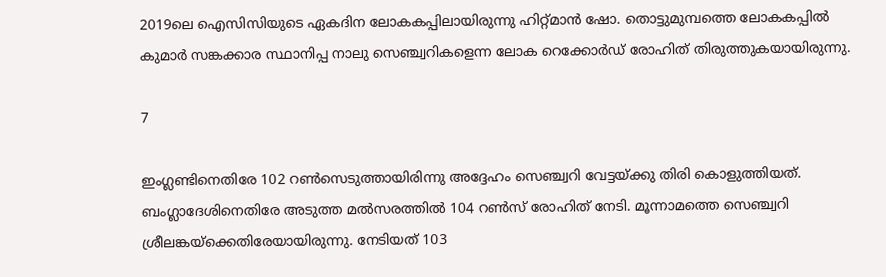2019ലെ ഐസിസിയുടെ ഏകദിന ലോകകപ്പിലായിരുന്നു ഹിറ്റ്മാന്‍ ഷോ. തൊട്ടുമുമ്പത്തെ ലോകകപ്പില്‍ കുമാര്‍ സങ്കക്കാര സ്ഥാനിപ്പ നാലു സെഞ്ച്വറികളെന്ന ലോക റെക്കോര്‍ഡ് രോഹിത് തിരുത്തുകയായിരുന്നു.

7

ഇംഗ്ലണ്ടിനെതിരേ 102 റണ്‍സെടുത്തായിരിന്നു അദ്ദേഹം സെഞ്ച്വറി വേട്ടയ്ക്കു തിരി കൊളുത്തിയത്. ബംഗ്ലാദേശിനെതിരേ അടുത്ത മല്‍സരത്തില്‍ 104 റണ്‍സ് രോഹിത് നേടി. മൂന്നാമത്തെ സെഞ്ച്വറി ശ്രീലങ്കയ്‌ക്കെതിരേയായിരുന്നു. നേടിയത് 103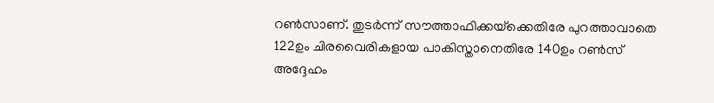റണ്‍സാണ്. തുടര്‍ന്ന് സൗത്താഫിക്കയ്‌ക്കെതിരേ പുറത്താവാതെ 122ഉം ചിരവൈരികളായ പാകിസ്താനെതിരേ 140ഉം റണ്‍സ് അദ്ദേഹം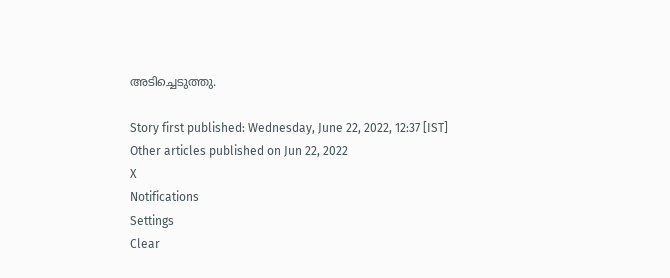അടിച്ചെടുത്തു.

Story first published: Wednesday, June 22, 2022, 12:37 [IST]
Other articles published on Jun 22, 2022
X
Notifications
Settings
Clear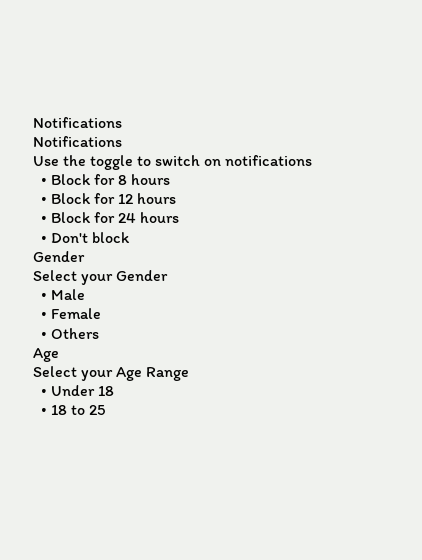Notifications
Notifications
Use the toggle to switch on notifications
  • Block for 8 hours
  • Block for 12 hours
  • Block for 24 hours
  • Don't block
Gender
Select your Gender
  • Male
  • Female
  • Others
Age
Select your Age Range
  • Under 18
  • 18 to 25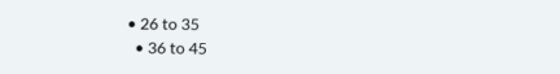• 26 to 35
  • 36 to 45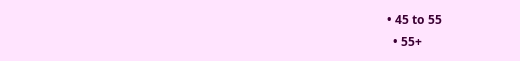• 45 to 55
  • 55+